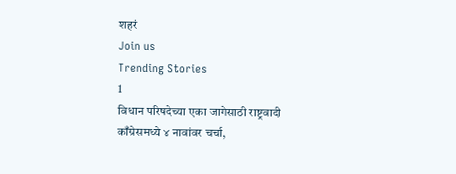शहरं
Join us
Trending Stories
1
विधान परिषदेच्या एका जागेसाठी राष्ट्रवादी काँग्रेसमध्ये ४ नावांवर चर्चा,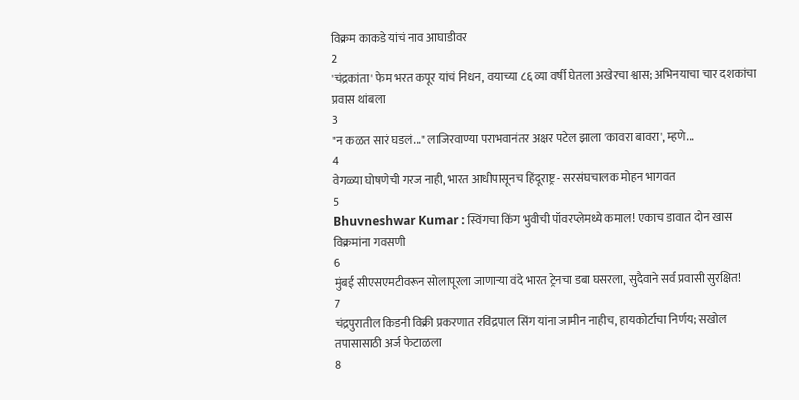विक्रम काकडे यांचं नाव आघाडीवर
2
'चंद्रकांता' फेम भरत कपूर यांचं निधन, वयाच्या ८६ व्या वर्षी घेतला अखेरचा श्वास; अभिनयाचा चार दशकांचा प्रवास थांबला
3
"न कळत सारं घडलं..." लाजिरवाण्या पराभवानंतर अक्षर पटेल झाला 'कावरा बावरा', म्हणे...
4
वेगळ्या घोषणेची गरज नाही, भारत आधीपासूनच हिंदूराष्ट्र - सरसंघचालक मोहन भागवत
5
Bhuvneshwar Kumar : स्विंगचा किंग भुवीची पॉवरप्लेमध्ये कमाल! एकाच डावात दोन खास विक्रमांना गवसणी
6
मुंबई सीएसएमटीवरून सोलापूरला जाणाऱ्या वंदे भारत ट्रेनचा डबा घसरला, सुदैवाने सर्व प्रवासी सुरक्षित!
7
चंद्रपुरातील किडनी विक्री प्रकरणात रविंद्रपाल सिंग यांना जामीन नाहीच, हायकोर्टाचा निर्णय; सखोल तपासासाठी अर्ज फेटाळला
8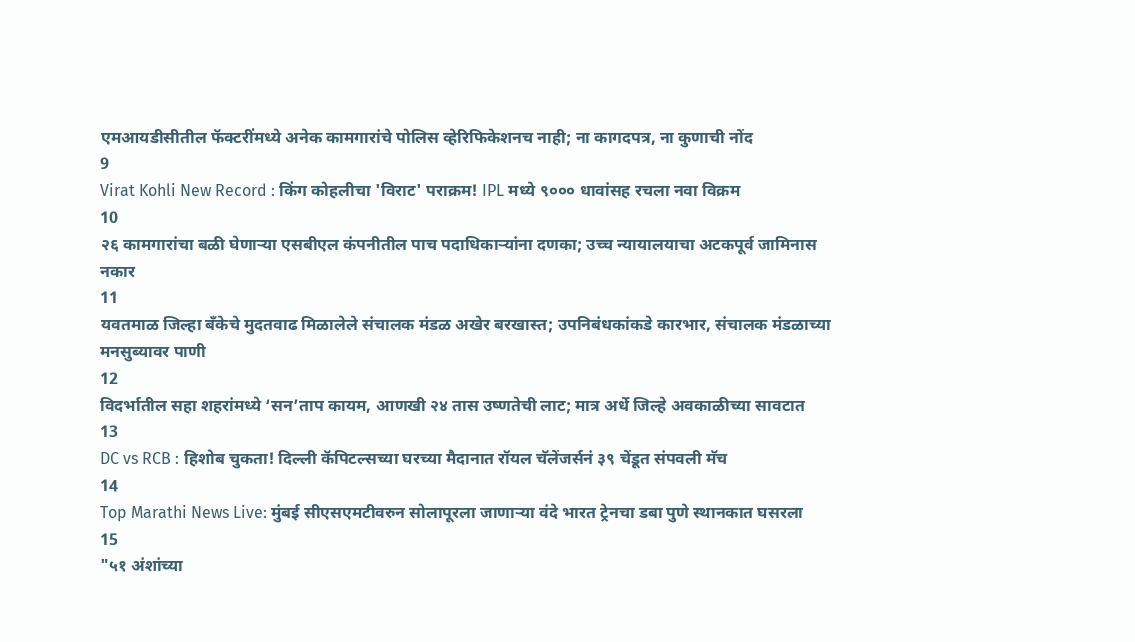एमआयडीसीतील फॅक्टरींमध्ये अनेक कामगारांचे पोलिस व्हेरिफिकेशनच नाही; ना कागदपत्र, ना कुणाची नोंद
9
Virat Kohli New Record : किंग कोहलीचा 'विराट' पराक्रम! IPL मध्ये ९००० धावांसह रचला नवा विक्रम
10
२६ कामगारांचा बळी घेणाऱ्या एसबीएल कंपनीतील पाच पदाधिकाऱ्यांना दणका; उच्च न्यायालयाचा अटकपूर्व जामिनास नकार
11
यवतमाळ जिल्हा बँकेचे मुदतवाढ मिळालेले संचालक मंडळ अखेर बरखास्त; उपनिबंधकांकडे कारभार, संचालक मंडळाच्या मनसुब्यावर पाणी
12
विदर्भातील सहा शहरांमध्ये ‘सन’ताप कायम, आणखी २४ तास उष्णतेची लाट; मात्र अर्धे जिल्हे अवकाळीच्या सावटात
13
DC vs RCB : हिशोब चुकता! दिल्ली कॅपिटल्सच्या घरच्या मैदानात रॉयल चॅलेंजर्सनं ३९ चेंडूत संपवली मॅच
14
Top Marathi News Live: मुंबई सीएसएमटीवरुन सोलापूरला जाणाऱ्या वंदे भारत ट्रेनचा डबा पुणे स्थानकात घसरला
15
"५१ अंशांच्या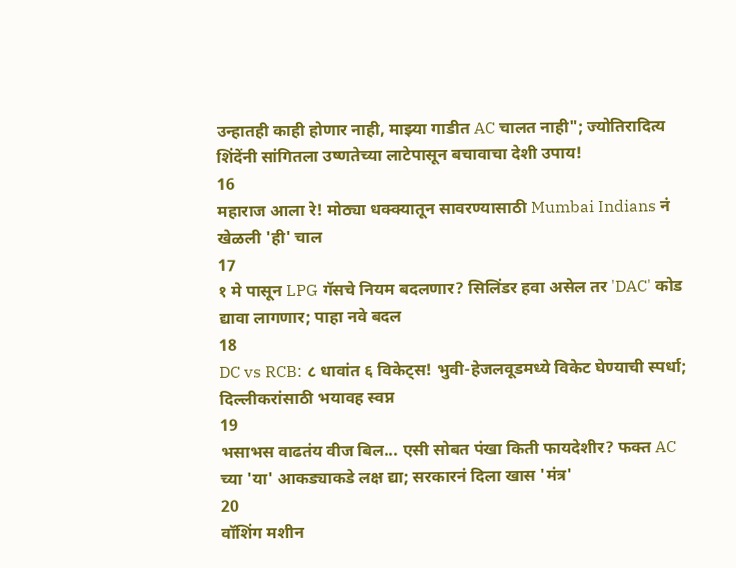उन्हातही काही होणार नाही, माझ्या गाडीत AC चालत नाही"; ज्योतिरादित्य शिंदेंनी सांगितला उष्णतेच्या लाटेपासून बचावाचा देशी उपाय!
16
महाराज आला रे! मोठ्या धक्क्यातून सावरण्यासाठी Mumbai Indians नं खेळली 'ही' चाल
17
१ मे पासून LPG गॅसचे नियम बदलणार? सिलिंडर हवा असेल तर 'DAC' कोड द्यावा लागणार; पाहा नवे बदल
18
DC vs RCB: ८ धावांत ६ विकेट्स! भुवी-हेजलवूडमध्ये विकेट घेण्याची स्पर्धा; दिल्लीकरांसाठी भयावह स्वप्न
19
भसाभस वाढतंय वीज बिल... एसी सोबत पंखा किती फायदेशीर? फक्त AC च्या 'या' आकड्याकडे लक्ष द्या; सरकारनं दिला खास 'मंत्र'
20
वॉशिंग मशीन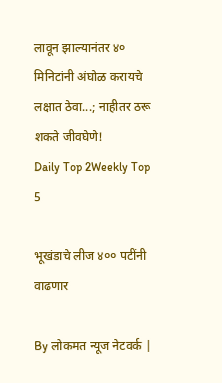लावून झाल्यानंतर ४० मिनिटांनी अंघोळ करायचे लक्षात ठेवा...; नाहीतर ठरू शकते जीवघेणे!
Daily Top 2Weekly Top 5

भूखंडाचे लीज ४०० पटींनी वाढणार

By लोकमत न्यूज नेटवर्क |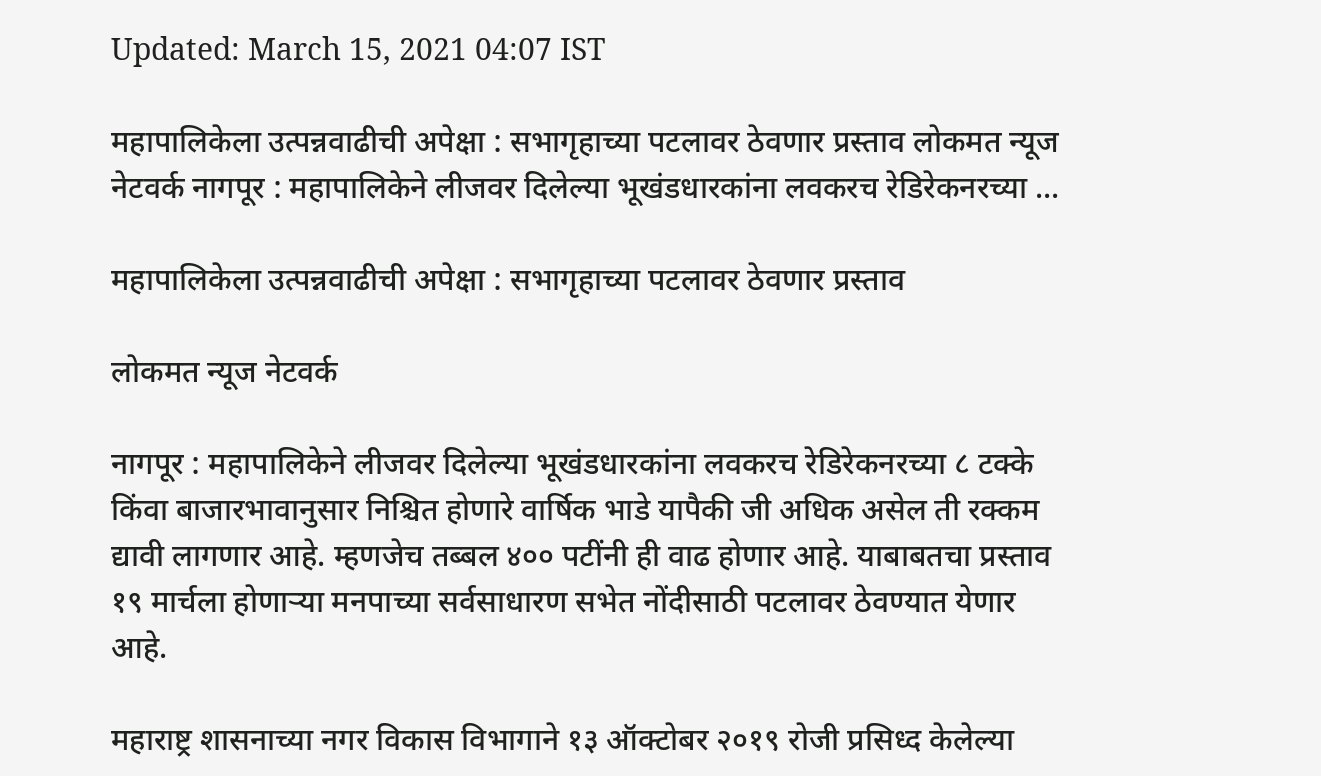Updated: March 15, 2021 04:07 IST

महापालिकेला उत्पन्नवाढीची अपेक्षा : सभागृहाच्या पटलावर ठेवणार प्रस्ताव लोकमत न्यूज नेटवर्क नागपूर : महापालिकेने लीजवर दिलेल्या भूखंडधारकांना लवकरच रेडिरेकनरच्या ...

महापालिकेला उत्पन्नवाढीची अपेक्षा : सभागृहाच्या पटलावर ठेवणार प्रस्ताव

लोकमत न्यूज नेटवर्क

नागपूर : महापालिकेने लीजवर दिलेल्या भूखंडधारकांना लवकरच रेडिरेकनरच्या ८ टक्के किंवा बाजारभावानुसार निश्चित होणारे वार्षिक भाडे यापैकी जी अधिक असेल ती रक्कम द्यावी लागणार आहे. म्हणजेच तब्बल ४०० पटींनी ही वाढ होणार आहे. याबाबतचा प्रस्ताव १९ मार्चला होणाऱ्या मनपाच्या सर्वसाधारण सभेत नोंदीसाठी पटलावर ठेवण्यात येणार आहे.

महाराष्ट्र शासनाच्या नगर विकास विभागाने १३ ऑक्टोबर २०१९ रोजी प्रसिध्द केलेल्या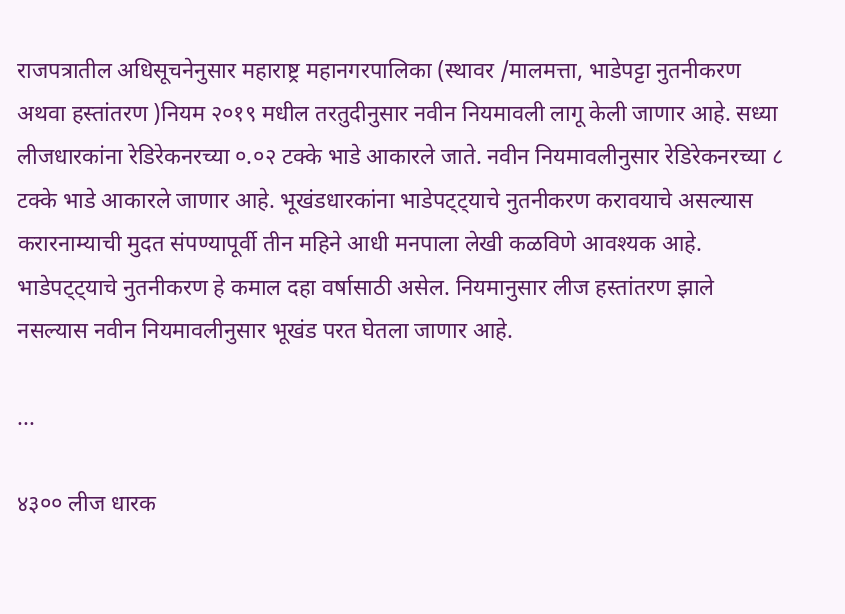राजपत्रातील अधिसूचनेनुसार महाराष्ट्र महानगरपालिका (स्थावर /मालमत्ता, भाडेपट्टा नुतनीकरण अथवा हस्तांतरण )नियम २०१९ मधील तरतुदीनुसार नवीन नियमावली लागू केली जाणार आहे. सध्या लीजधारकांना रेडिरेकनरच्या ०.०२ टक्के भाडे आकारले जाते. नवीन नियमावलीनुसार रेडिरेकनरच्या ८ टक्के भाडे आकारले जाणार आहे. भूखंडधारकांना भाडेपट्ट्याचे नुतनीकरण करावयाचे असल्यास करारनाम्याची मुदत संपण्यापूर्वी तीन महिने आधी मनपाला लेखी कळविणे आवश्यक आहे. भाडेपट्ट्याचे नुतनीकरण हे कमाल दहा वर्षासाठी असेल. नियमानुसार लीज हस्तांतरण झाले नसल्यास नवीन नियमावलीनुसार भूखंड परत घेतला जाणार आहे.

...

४३०० लीज धारक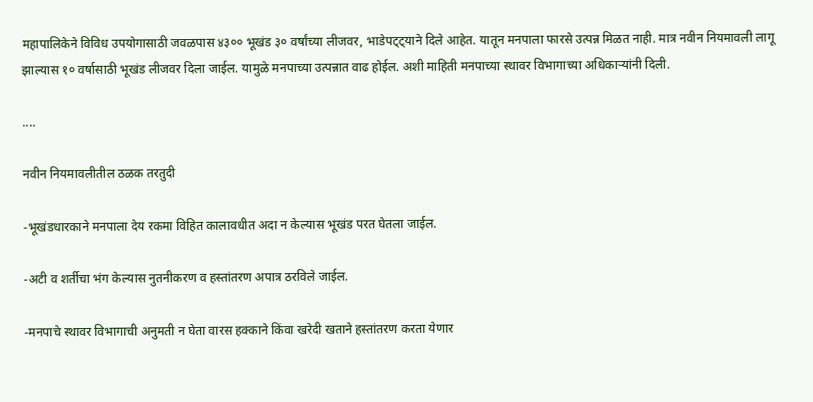महापालिकेने विविध उपयोगासाठी जवळपास ४३०० भूखंड ३० वर्षांच्या लीजवर, भाडेपट्ट्याने दिले आहेत. यातून मनपाला फारसे उत्पन्न मिळत नाही. मात्र नवीन नियमावली लागू झाल्यास १० वर्षासाठी भूखंड लीजवर दिला जाईल. यामुळे मनपाच्या उत्पन्नात वाढ होईल. अशी माहिती मनपाच्या स्थावर विभागाच्या अधिकाऱ्यांनी दिली.

....

नवीन नियमावलीतील ठळक तरतुदी

-भूखंडधारकाने मनपाला देय रकमा विहित कालावधीत अदा न केल्यास भूखंड परत घेतला जाईल.

-अटी व शर्तीचा भंग केल्यास नुतनीकरण व हस्तांतरण अपात्र ठरविले जाईल.

-मनपाचे स्थावर विभागाची अनुमती न घेता वारस हक्काने किंवा खरेदी खताने हस्तांतरण करता येणार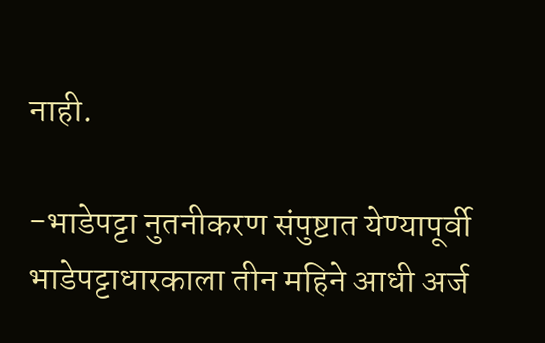नाही.

-भाडेपट्टा नुतनीकरण संपुष्टात येण्यापूर्वी भाडेपट्टाधारकाला तीन महिने आधी अर्ज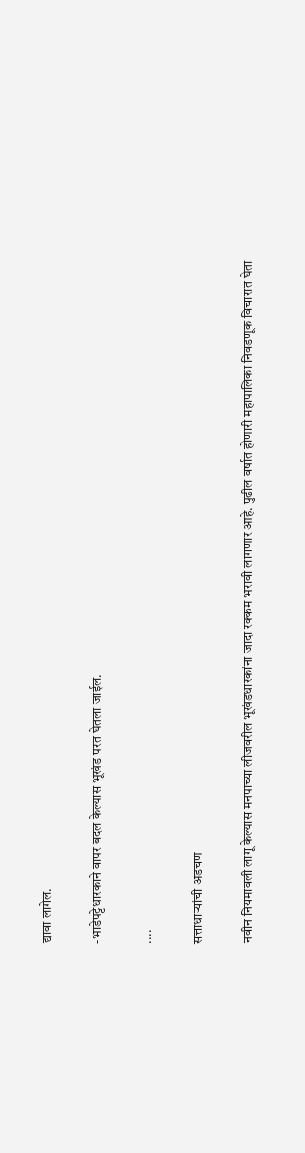द्यावा लागेल.

-भाडेपट्टेधारकाने वापर बदल केल्यास भूखंड परत घेतला जाईल.

....

सत्ताधाऱ्यांची अडचण

नवीन नियमावली लागू केल्यास मनपाच्या लीजवरील भूखंडधारकांना जादा रक्कम भरावी लागणार आहे. पुढील वर्षात होणारी महापालिका निवडणूक विचारात घेता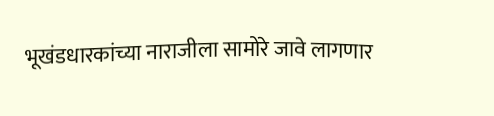भूखंडधारकांच्या नाराजीला सामोरे जावे लागणार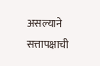असल्याने सत्तापक्षाची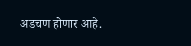अडचण होणार आहे.